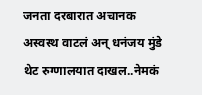जनता दरबारात अचानक अस्वस्थ वाटलं अन् धनंजय मुंडे थेट रुग्णालयात दाखल..नेमकं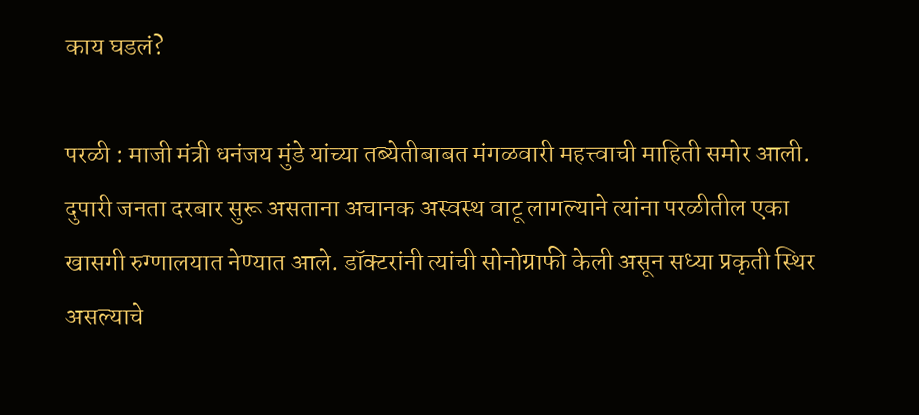काय घडलं?

परळी : माजी मंत्री धनंजय मुंडे यांच्या तब्येतीबाबत मंगळवारी महत्त्वाची माहिती समोर आली. दुपारी जनता दरबार सुरू असताना अचानक अस्वस्थ वाटू लागल्याने त्यांना परळीतील एका खासगी रुग्णालयात नेण्यात आले. डॉक्टरांनी त्यांची सोनोग्राफी केली असून सध्या प्रकृती स्थिर असल्याचे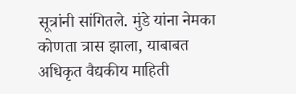सूत्रांनी सांगितले. मुंडे यांना नेमका कोणता त्रास झाला, याबाबत अधिकृत वैद्यकीय माहिती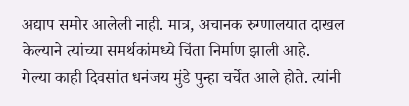अद्याप समोर आलेली नाही. मात्र, अचानक रुग्णालयात दाखल केल्याने त्यांच्या समर्थकांमध्ये चिंता निर्माण झाली आहे.
गेल्या काही दिवसांत धनंजय मुंडे पुन्हा चर्चेत आले होते. त्यांनी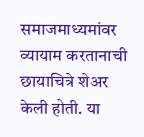समाजमाध्यमांवर व्यायाम करतानाची छायाचित्रे शेअर केली होती. या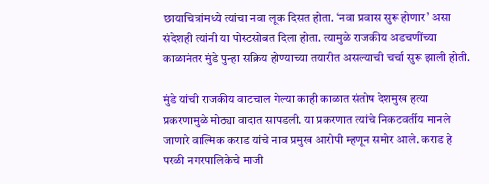छायाचित्रांमध्ये त्यांचा नवा लूक दिसत होता. ‘नवा प्रवास सुरू होणार’ असा संदेशही त्यांनी या पोस्टसोबत दिला होता. त्यामुळे राजकीय अडचणींच्या काळानंतर मुंडे पुन्हा सक्रिय होण्याच्या तयारीत असल्याची चर्चा सुरू झाली होती.

मुंडे यांची राजकीय वाटचाल गेल्या काही काळात संतोष देशमुख हत्या प्रकरणामुळे मोठ्या वादात सापडली. या प्रकरणात त्यांचे निकटवर्तीय मानले जाणारे वाल्मिक कराड यांचे नाव प्रमुख आरोपी म्हणून समोर आले. कराड हे परळी नगरपालिकेचे माजी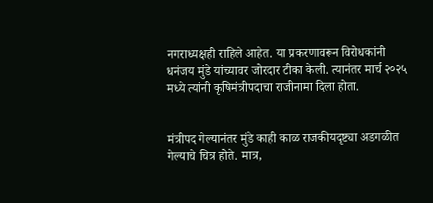नगराध्यक्षही राहिले आहेत. या प्रकरणावरून विरोधकांनी धनंजय मुंडे यांच्यावर जोरदार टीका केली. त्यानंतर मार्च २०२५ मध्ये त्यांनी कृषिमंत्रीपदाचा राजीनामा दिला होता.


मंत्रीपद गेल्यानंतर मुंडे काही काळ राजकीयदृष्ट्या अडगळीत गेल्याचे चित्र होते. मात्र,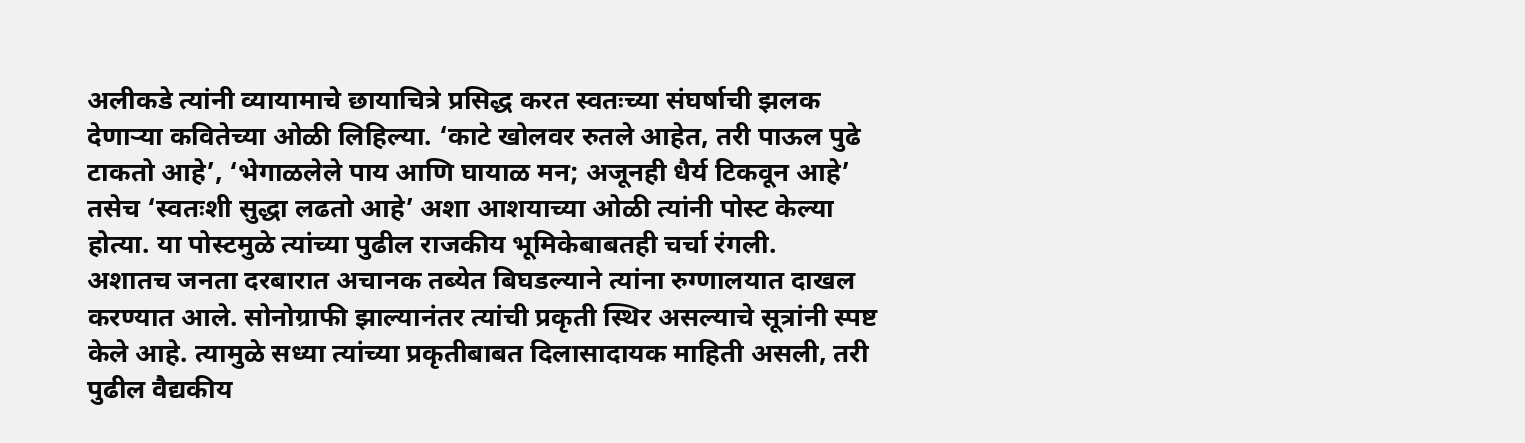अलीकडे त्यांनी व्यायामाचे छायाचित्रे प्रसिद्ध करत स्वतःच्या संघर्षाची झलक देणाऱ्या कवितेच्या ओळी लिहिल्या. ‘काटे खोलवर रुतले आहेत, तरी पाऊल पुढे टाकतो आहे’, ‘भेगाळलेले पाय आणि घायाळ मन; अजूनही धैर्य टिकवून आहे’ तसेच ‘स्वतःशी सुद्धा लढतो आहे’ अशा आशयाच्या ओळी त्यांनी पोस्ट केल्या होत्या. या पोस्टमुळे त्यांच्या पुढील राजकीय भूमिकेबाबतही चर्चा रंगली.
अशातच जनता दरबारात अचानक तब्येत बिघडल्याने त्यांना रुग्णालयात दाखल करण्यात आले. सोनोग्राफी झाल्यानंतर त्यांची प्रकृती स्थिर असल्याचे सूत्रांनी स्पष्ट केले आहे. त्यामुळे सध्या त्यांच्या प्रकृतीबाबत दिलासादायक माहिती असली, तरी पुढील वैद्यकीय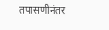तपासणीनंतर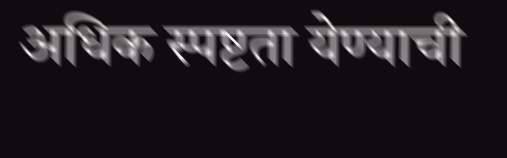अधिक स्पष्टता येण्याची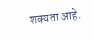शक्यता आहे.